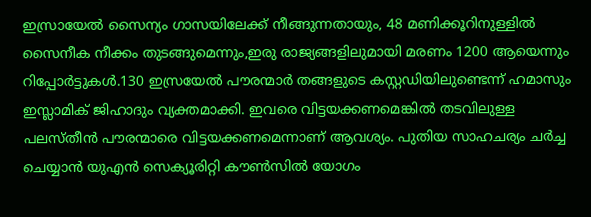ഇസ്രായേൽ സൈന്യം ഗാസയിലേക്ക് നീങ്ങുന്നതായും, 48 മണിക്കൂറിനുള്ളിൽ സൈനീക നീക്കം തുടങ്ങുമെന്നും,ഇരു രാജ്യങ്ങളിലുമായി മരണം 1200 ആയെന്നും റിപ്പോർട്ടുകൾ.130 ഇസ്രയേൽ പൗരന്മാർ തങ്ങളുടെ കസ്റ്റഡിയിലുണ്ടെന്ന് ഹമാസും ഇസ്ലാമിക് ജിഹാദും വ്യക്തമാക്കി. ഇവരെ വിട്ടയക്കണമെങ്കിൽ തടവിലുള്ള പലസ്തീൻ പൗരന്മാരെ വിട്ടയക്കണമെന്നാണ് ആവശ്യം. പുതിയ സാഹചര്യം ചർച്ച ചെയ്യാൻ യുഎൻ സെക്യൂരിറ്റി കൗൺസിൽ യോഗം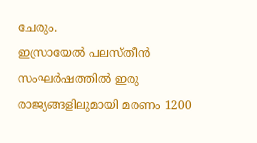ചേരും.
ഇസ്രായേൽ പലസ്തീൻ സംഘർഷത്തിൽ ഇരു രാജ്യങ്ങളിലുമായി മരണം 1200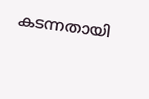കടന്നതായി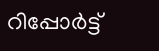റിപ്പോർട്ട്